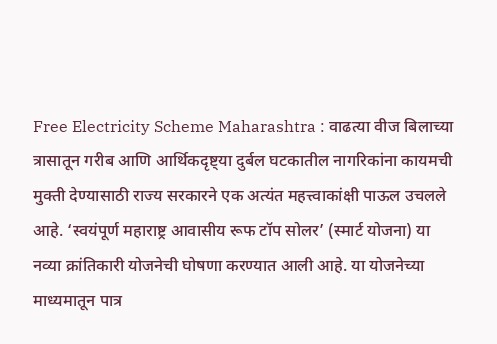Free Electricity Scheme Maharashtra : वाढत्या वीज बिलाच्या त्रासातून गरीब आणि आर्थिकदृष्ट्या दुर्बल घटकातील नागरिकांना कायमची मुक्ती देण्यासाठी राज्य सरकारने एक अत्यंत महत्त्वाकांक्षी पाऊल उचलले आहे. ‘स्वयंपूर्ण महाराष्ट्र आवासीय रूफ टॉप सोलर’ (स्मार्ट योजना) या नव्या क्रांतिकारी योजनेची घोषणा करण्यात आली आहे. या योजनेच्या माध्यमातून पात्र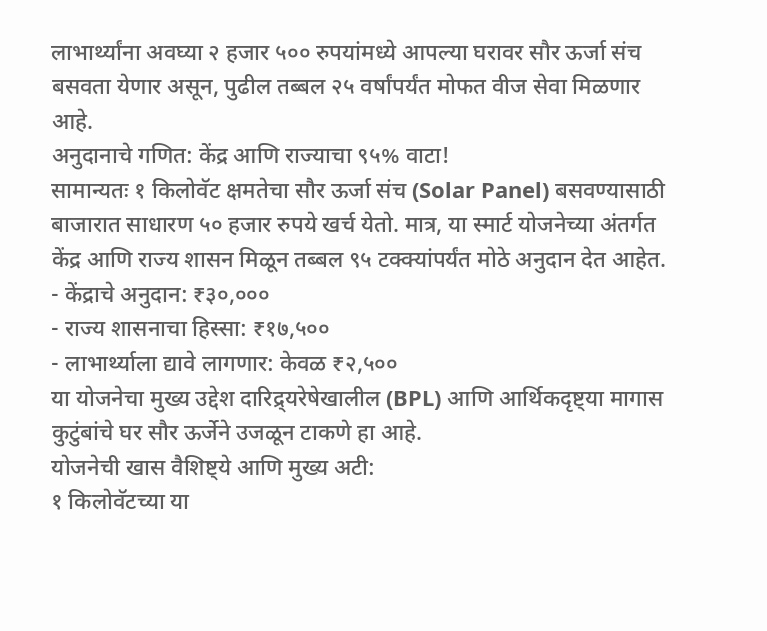लाभार्थ्यांना अवघ्या २ हजार ५०० रुपयांमध्ये आपल्या घरावर सौर ऊर्जा संच बसवता येणार असून, पुढील तब्बल २५ वर्षांपर्यंत मोफत वीज सेवा मिळणार आहे.
अनुदानाचे गणित: केंद्र आणि राज्याचा ९५% वाटा!
सामान्यतः १ किलोवॅट क्षमतेचा सौर ऊर्जा संच (Solar Panel) बसवण्यासाठी बाजारात साधारण ५० हजार रुपये खर्च येतो. मात्र, या स्मार्ट योजनेच्या अंतर्गत केंद्र आणि राज्य शासन मिळून तब्बल ९५ टक्क्यांपर्यंत मोठे अनुदान देत आहेत.
- केंद्राचे अनुदान: ₹३०,०००
- राज्य शासनाचा हिस्सा: ₹१७,५००
- लाभार्थ्याला द्यावे लागणार: केवळ ₹२,५००
या योजनेचा मुख्य उद्देश दारिद्र्यरेषेखालील (BPL) आणि आर्थिकदृष्ट्या मागास कुटुंबांचे घर सौर ऊर्जेने उजळून टाकणे हा आहे.
योजनेची खास वैशिष्ट्ये आणि मुख्य अटी:
१ किलोवॅटच्या या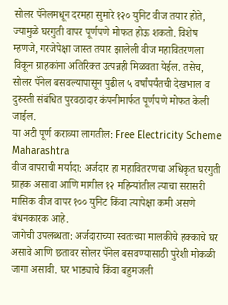सोलर पॅनेलमधून दरमहा सुमारे १२० युनिट वीज तयार होते, ज्यामुळे घरगुती वापर पूर्णपणे मोफत होऊ शकतो. विशेष म्हणजे, गरजेपेक्षा जास्त तयार झालेली वीज महावितरणला विकून ग्राहकांना अतिरिक्त उत्पन्नही मिळवता येईल. तसेच, सोलर पॅनेल बसवल्यापासून पुढील ५ वर्षांपर्यंतची देखभाल व दुरुस्ती संबंधित पुरवठादार कंपनीमार्फत पूर्णपणे मोफत केली जाईल.
या अटी पूर्ण कराव्या लागतील: Free Electricity Scheme Maharashtra
वीज वापराची मर्यादा: अर्जदार हा महावितरणचा अधिकृत घरगुती ग्राहक असावा आणि मागील १२ महिन्यांतील त्याचा सरासरी मासिक वीज वापर १०० युनिट किंवा त्यापेक्षा कमी असणे बंधनकारक आहे.
जागेची उपलब्धता: अर्जदाराच्या स्वतःच्या मालकीचे हक्काचे घर असावे आणि छतावर सोलर पॅनेल बसवण्यासाठी पुरेशी मोकळी जागा असावी. घर भाड्याचे किंवा बहुमजली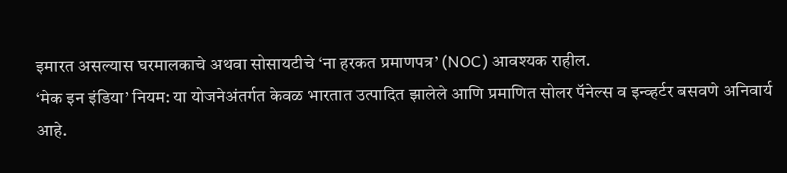इमारत असल्यास घरमालकाचे अथवा सोसायटीचे ‘ना हरकत प्रमाणपत्र’ (NOC) आवश्यक राहील.
‘मेक इन इंडिया’ नियम: या योजनेअंतर्गत केवळ भारतात उत्पादित झालेले आणि प्रमाणित सोलर पॅनेल्स व इन्व्हर्टर बसवणे अनिवार्य आहे.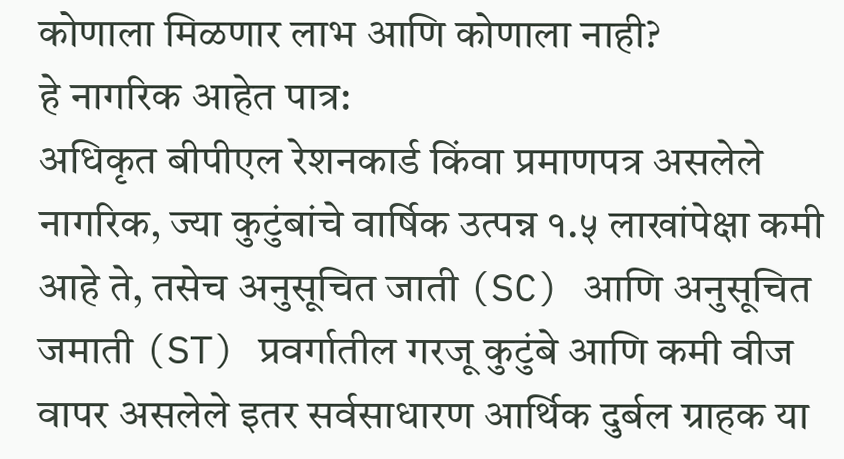कोणाला मिळणार लाभ आणि कोणाला नाही?
हे नागरिक आहेत पात्र:
अधिकृत बीपीएल रेशनकार्ड किंवा प्रमाणपत्र असलेले नागरिक, ज्या कुटुंबांचे वार्षिक उत्पन्न १.५ लाखांपेक्षा कमी आहे ते, तसेच अनुसूचित जाती (SC) आणि अनुसूचित जमाती (ST) प्रवर्गातील गरजू कुटुंबे आणि कमी वीज वापर असलेले इतर सर्वसाधारण आर्थिक दुर्बल ग्राहक या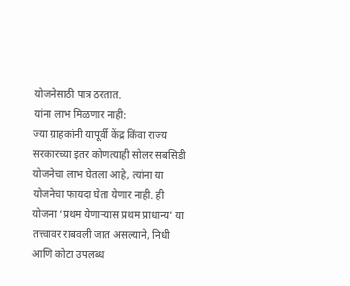योजनेसाठी पात्र ठरतात.
यांना लाभ मिळणार नाही:
ज्या ग्राहकांनी यापूर्वी केंद्र किंवा राज्य सरकारच्या इतर कोणत्याही सोलर सबसिडी योजनेचा लाभ घेतला आहे, त्यांना या योजनेचा फायदा घेता येणार नाही. ही योजना ‘प्रथम येणाऱ्यास प्रथम प्राधान्य’ या तत्त्वावर राबवली जात असल्याने, निधी आणि कोटा उपलब्ध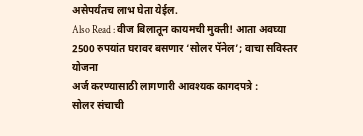असेपर्यंतच लाभ घेता येईल.
Also Read : वीज बिलातून कायमची मुक्ती! आता अवघ्या 2500 रुपयांत घरावर बसणार ‘सोलर पॅनेल’; वाचा सविस्तर योजना
अर्ज करण्यासाठी लागणारी आवश्यक कागदपत्रे :
सोलर संचाची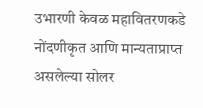उभारणी केवळ महावितरणकडे नोंदणीकृत आणि मान्यताप्राप्त असलेल्या सोलर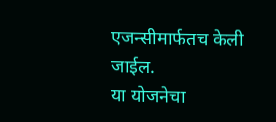एजन्सीमार्फतच केली जाईल.
या योजनेचा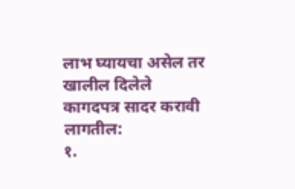लाभ घ्यायचा असेल तर खालील दिलेले कागदपत्र सादर करावी लागतील:
१.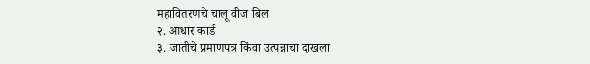महावितरणचे चालू वीज बिल
२. आधार कार्ड
३. जातीचे प्रमाणपत्र किंवा उत्पन्नाचा दाखला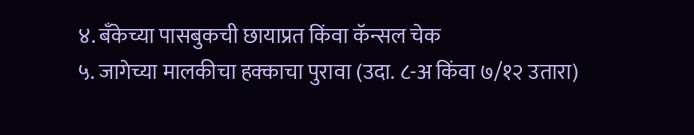४. बँकेच्या पासबुकची छायाप्रत किंवा कॅन्सल चेक
५. जागेच्या मालकीचा हक्काचा पुरावा (उदा. ८-अ किंवा ७/१२ उतारा)